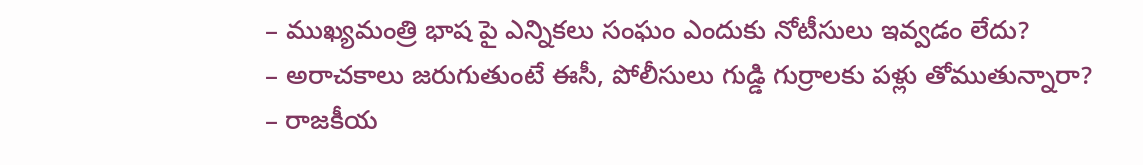– ముఖ్యమంత్రి భాష పై ఎన్నికలు సంఘం ఎందుకు నోటీసులు ఇవ్వడం లేదు?
– అరాచకాలు జరుగుతుంటే ఈసీ, పోలీసులు గుడ్డి గుర్రాలకు పళ్లు తోముతున్నారా?
– రాజకీయ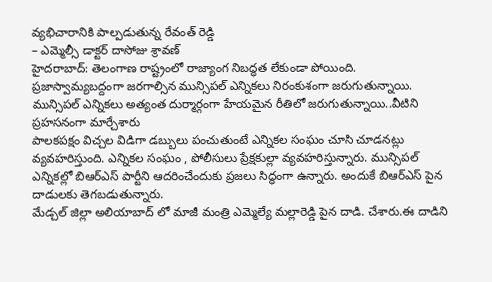వ్యభిచారానికి పాల్పడుతున్న రేవంత్ రెడ్డి
– ఎమ్మెల్సీ డాక్టర్ దాసోజు శ్రావణ్
హైదరాబాద్: తెలంగాణ రాష్ట్రంలో రాజ్యాంగ నిబద్ధత లేకుండా పోయింది. ప్రజాస్వామ్యబద్దంగా జరగాల్సిన మున్సిపల్ ఎన్నికలు నిరంకుశంగా జరుగుతున్నాయి. మున్సిపల్ ఎన్నికలు అత్యంత దుర్మార్గంగా హేయమైన రీతిలో జరుగుతున్నాయి..వీటిని ప్రహసనంగా మార్చేశారు
పాలకపక్షం విచ్చల విడిగా డబ్బులు పంచుతుంటే ఎన్నికల సంఘం చూసి చూడనట్లు వ్యవహరిస్తుంది. ఎన్నికల సంఘం , పోలీసులు ప్రేక్షకుల్లా వ్యవహరిస్తున్నారు. మున్సిపల్ ఎన్నికల్లో బిఆర్ఎస్ పార్టీని ఆదరించేందుకు ప్రజలు సిద్ధంగా ఉన్నారు. అందుకే బిఆర్ఎస్ పైన దాడులకు తెగబడుతున్నారు.
మేడ్చల్ జిల్లా అలియాబాద్ లో మాజీ మంత్రి ఎమ్మెల్యే మల్లారెడ్డి పైన దాడి. చేశారు.ఈ దాడిని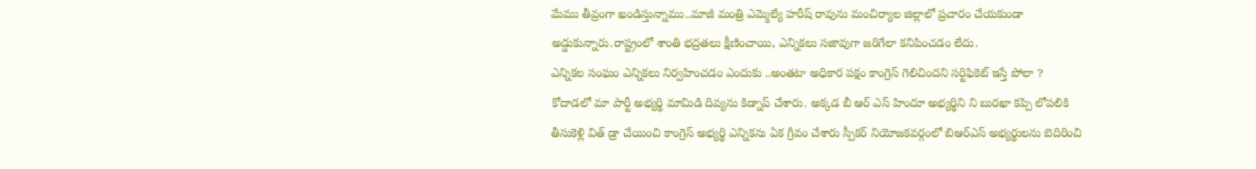మేము తీవ్రంగా ఖండిస్తున్నాము..మాజీ మంత్రి ఎమ్మెల్యే హరీష్ రావును మంచిర్యాల జిల్లాలో ప్రచారం చేయకుండా అడ్డుకున్నారు.రాష్ట్రంలో శాంతి భద్రతలు క్షీణించాయి, ఎన్నికలు సజావుగా జరిగేలా కనిపించడం లేదు.
ఎన్నికల సంఘం ఎన్నికలు నిర్వహించడం ఎందుకు ..అంతటా అధికార పక్షం కాంగ్రెస్ గెలిచిందని సర్టిఫికెట్ ఇస్తే పోలా ?
కోదాడలో మా పార్టీ అభ్యర్థి మామిడి దివ్యను కిడ్నాప్ చేశారు. అక్కడ బీ ఆర్ ఎస్ హిందూ అభ్యర్థిని ని బురఖా కప్పి లోపలికి తీసుకెళ్లి విత్ డ్రా చేయించి కాంగ్రెస్ అభ్యర్థి ఎన్నికను ఏక గ్రీవం చేశారు స్పీకర్ నియోజకవర్గంలో బిఆర్ఎస్ అభ్యర్థులను బెదిరించి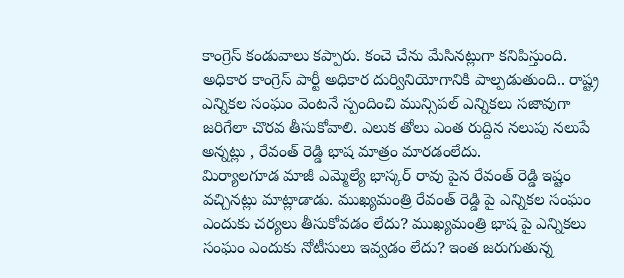కాంగ్రెస్ కండువాలు కప్పారు. కంచె చేను మేసినట్లుగా కనిపిస్తుంది.
అధికార కాంగ్రెస్ పార్టీ అధికార దుర్వినియోగానికి పాల్పడుతుంది.. రాష్ట్ర ఎన్నికల సంఘం వెంటనే స్పందించి మున్సిపల్ ఎన్నికలు సజావుగా జరిగేలా చొరవ తీసుకోవాలి. ఎలుక తోలు ఎంత రుద్దిన నలుపు నలుపే అన్నట్లు , రేవంత్ రెడ్డి భాష మాత్రం మారడంలేదు.
మిర్యాలగూడ మాజీ ఎమ్మెల్యే భాస్కర్ రావు పైన రేవంత్ రెడ్డి ఇష్టం వచ్చినట్లు మాట్లాడాడు. ముఖ్యమంత్రి రేవంత్ రెడ్డి పై ఎన్నికల సంఘం ఎందుకు చర్యలు తీసుకోవడం లేదు? ముఖ్యమంత్రి భాష పై ఎన్నికలు సంఘం ఎందుకు నోటీసులు ఇవ్వడం లేదు? ఇంత జరుగుతున్న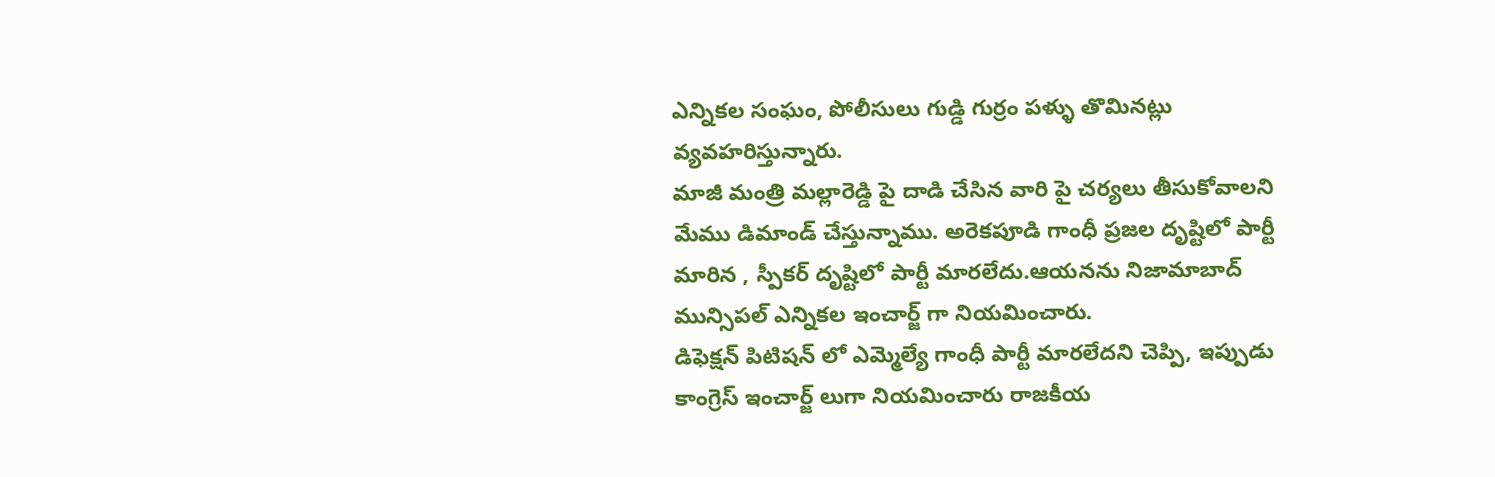ఎన్నికల సంఘం, పోలీసులు గుడ్డి గుర్రం పళ్ళు తొమినట్లు వ్యవహరిస్తున్నారు.
మాజీ మంత్రి మల్లారెడ్డి పై దాడి చేసిన వారి పై చర్యలు తీసుకోవాలని మేము డిమాండ్ చేస్తున్నాము. అరెకపూడి గాంధీ ప్రజల దృష్టిలో పార్టీ మారిన , స్పీకర్ దృష్టిలో పార్టీ మారలేదు.ఆయనను నిజామాబాద్ మున్సిపల్ ఎన్నికల ఇంచార్జ్ గా నియమించారు.
డిఫెక్షన్ పిటిషన్ లో ఎమ్మెల్యే గాంధీ పార్టీ మారలేదని చెప్పి, ఇప్పుడు కాంగ్రెస్ ఇంచార్జ్ లుగా నియమించారు రాజకీయ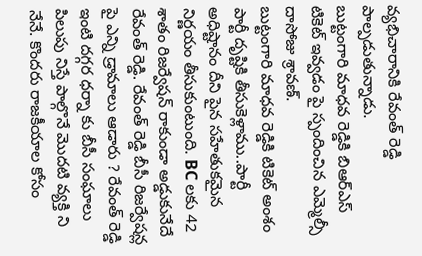వ్యభిచారానికి రేవంత్ రెడ్డి పాల్పడుతున్నాడు.
బుట్టంగారి మాధవ రెడ్డికి బిఆర్ఎస్ టికెట్ ఇవ్వడం పై స్పందించిన ఎమ్మెల్సీ దాసోజు శ్రావణ్.
బుట్టంగారి మాధవ రెడ్డికి టికెట్ అంశం పార్టీ దృష్టికి తీసుకెళ్లాము..పార్టీ అధిష్టానం దీని పైన సహేతుకమైన నిర్ణయం తీసుకుంటుంది. BC లకు 42 శాతం రిజర్వేషన్ రాకుండా అడ్డుకునేదే రేవంత్ రెడ్డి. రేవంత్ రెడ్డి బీసీ రిజర్వేషన్ల పై ఎన్ని డ్రామాలు ఆడారు ? రేవంత్ రెడ్డి ఇంటి దగ్గర ధర్నా కు బీసీ సంఘాలు పిలుపు నిస్తే పాల్గొనే మొదటి వ్యక్తి ని నేనే. కొందరు రాజకీయాల కోసం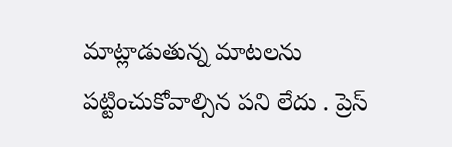మాట్లాడుతున్న మాటలను పట్టించుకోవాల్సిన పని లేదు . ప్రెస్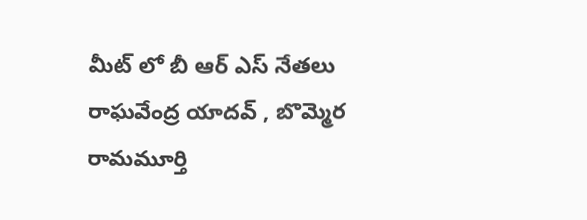మీట్ లో బీ ఆర్ ఎస్ నేతలు రాఘవేంద్ర యాదవ్ , బొమ్మెర రామమూర్తి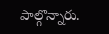పాల్గొన్నారు.